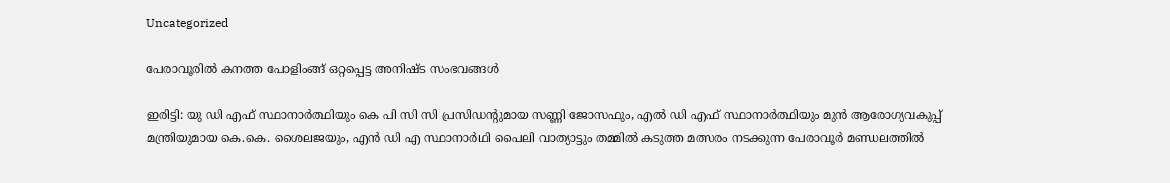Uncategorized

പേരാവൂരിൽ കനത്ത പോളിംങ്ങ് ഒറ്റപ്പെട്ട അനിഷ്ട സംഭവങ്ങൾ

ഇരിട്ടി: യു ഡി എഫ് സ്ഥാനാർത്ഥിയും കെ പി സി സി പ്രസിഡന്റുമായ സണ്ണി ജോസഫും, എൽ ഡി എഫ് സ്ഥാനാർത്ഥിയും മുൻ ആരോഗ്യവകുപ്പ് മന്ത്രിയുമായ കെ.കെ. ശൈലജയും, എൻ ഡി എ സ്ഥാനാർഥി പൈലി വാത്യാട്ടും തമ്മിൽ കടുത്ത മത്സരം നടക്കുന്ന പേരാവൂർ മണ്ഡലത്തിൽ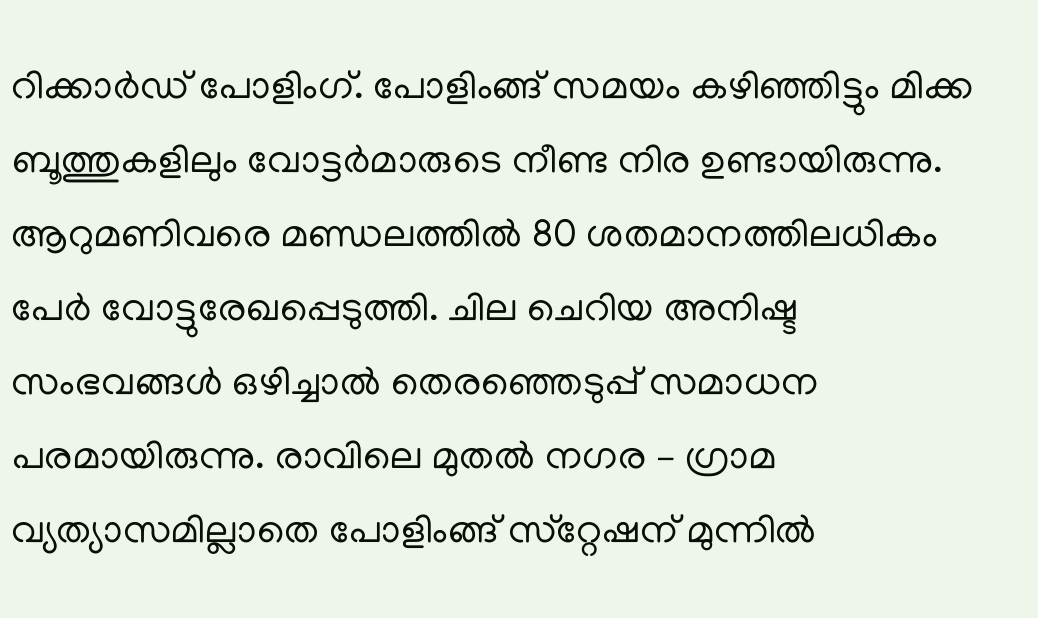റിക്കാർഡ് പോളിംഗ്. പോളിംങ്ങ് സമയം കഴിഞ്ഞിട്ടും മിക്ക ബൂത്തുകളിലും വോട്ടർമാരുടെ നീണ്ട നിര ഉണ്ടായിരുന്നു. ആറുമണിവരെ മണ്ഡലത്തിൽ 80 ശതമാനത്തിലധികം പേർ വോട്ടുരേഖപ്പെടുത്തി. ചില ചെറിയ അനിഷ്ട സംഭവങ്ങൾ ഒഴിച്ചാൽ തെരഞ്ഞെടുപ്പ് സമാധന പരമായിരുന്നു. രാവിലെ മുതൽ നഗര – ഗ്രാമ വ്യത്യാസമില്ലാതെ പോളിംങ്ങ് സ്‌റ്റേഷന് മുന്നിൽ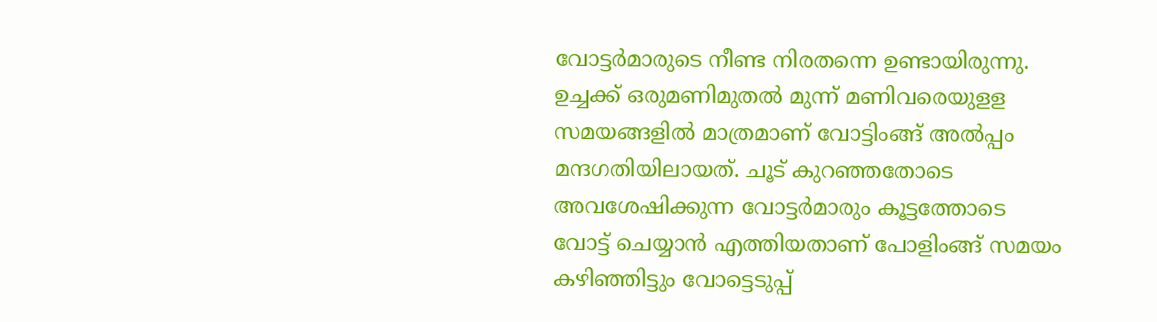വോട്ടർമാരുടെ നീണ്ട നിരതന്നെ ഉണ്ടായിരുന്നു. ഉച്ചക്ക് ഒരുമണിമുതൽ മുന്ന് മണിവരെയുളള സമയങ്ങളിൽ മാത്രമാണ് വോട്ടിംങ്ങ് അൽപ്പം മന്ദഗതിയിലായത്. ചൂട് കുറഞ്ഞതോടെ അവശേഷിക്കുന്ന വോട്ടർമാരും കൂട്ടത്തോടെ വോട്ട് ചെയ്യാൻ എത്തിയതാണ് പോളിംങ്ങ് സമയം കഴിഞ്ഞിട്ടും വോട്ടെടുപ്പ്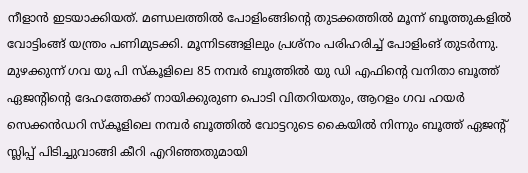നീളാൻ ഇടയാക്കിയത്. മണ്ഡലത്തിൽ പോളിംങ്ങിന്റെ തുടക്കത്തിൽ മൂന്ന് ബൂത്തുകളിൽ വോട്ടിംങ്ങ് യന്ത്രം പണിമുടക്കി. മൂന്നിടങ്ങളിലും പ്രശ്‌നം പരിഹരിച്ച് പോളിംങ് തുടർന്നു. മുഴക്കുന്ന് ഗവ യു പി സ്‌കൂളിലെ 85 നമ്പർ ബൂത്തിൽ യു ഡി എഫിന്റെ വനിതാ ബൂത്ത് ഏജന്റിന്റെ ദേഹത്തേക്ക് നായിക്കുരുണ പൊടി വിതറിയതും, ആറളം ഗവ ഹയർ സെക്കൻഡറി സ്‌കൂളിലെ നമ്പർ ബൂത്തിൽ വോട്ടറുടെ കൈയിൽ നിന്നും ബൂത്ത് ഏജന്റ് സ്ലിപ്പ് പിടിച്ചുവാങ്ങി കീറി എറിഞ്ഞതുമായി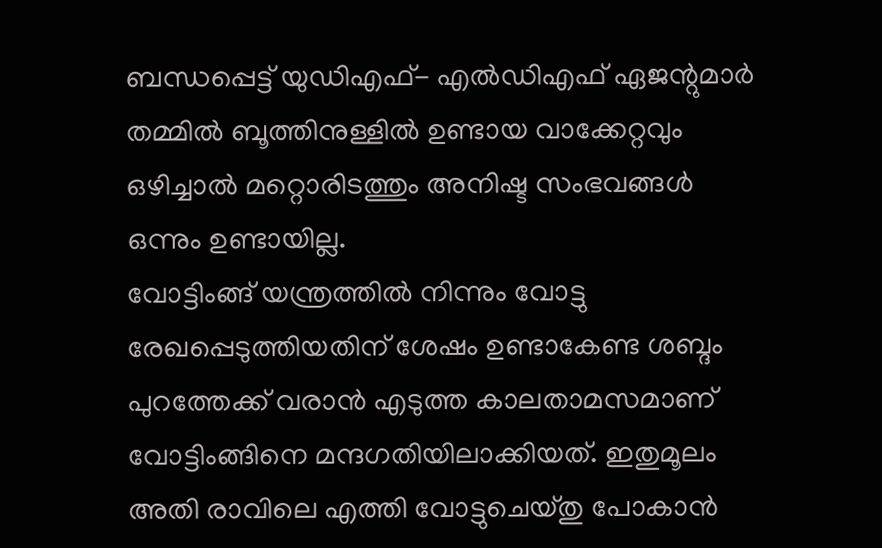ബന്ധപ്പെട്ട് യുഡിഎഫ്- എൽഡിഎഫ് ഏജന്റുമാർ തമ്മിൽ ബൂത്തിനുള്ളിൽ ഉണ്ടായ വാക്കേറ്റവും ഒഴിച്ചാൽ മറ്റൊരിടത്തും അനിഷ്ട സംഭവങ്ങൾ ഒന്നും ഉണ്ടായില്ല.
വോട്ടിംങ്ങ് യന്ത്രത്തിൽ നിന്നും വോട്ടു രേഖപ്പെടുത്തിയതിന് ശേഷം ഉണ്ടാകേണ്ട ശബ്ദം പുറത്തേക്ക് വരാൻ എടുത്ത കാലതാമസമാണ് വോട്ടിംങ്ങിനെ മന്ദഗതിയിലാക്കിയത്. ഇതുമൂലം അതി രാവിലെ എത്തി വോട്ടുചെയ്തു പോകാൻ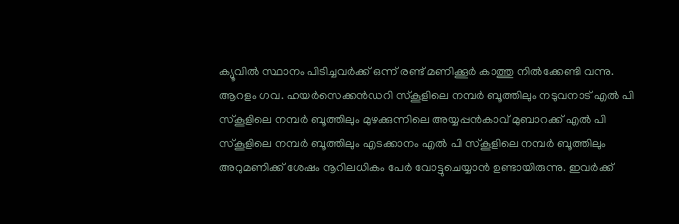ക്യൂവിൽ സ്ഥാനം പിടിച്ചവർക്ക് ഒന്ന് രണ്ട് മണിക്കൂർ കാത്തു നിൽക്കേണ്ടി വന്നു.
ആറളം ഗവ. ഹയർസെക്കൻഡറി സ്‌കൂളിലെ നമ്പർ ബൂത്തിലും നടുവനാട് എൽ പി സ്‌കൂളിലെ നമ്പർ ബൂത്തിലും മുഴക്കുന്നിലെ അയ്യപ്പൻകാവ് മുബാറക്ക് എൽ പി സ്‌കൂളിലെ നമ്പർ ബൂത്തിലും എടക്കാനം എൽ പി സ്‌കൂളിലെ നമ്പർ ബൂത്തിലും അറുമണിക്ക് ശേഷം നൂറിലധികം പേർ വോട്ടുചെയ്യാൻ ഉണ്ടായിരുന്നു. ഇവർക്ക്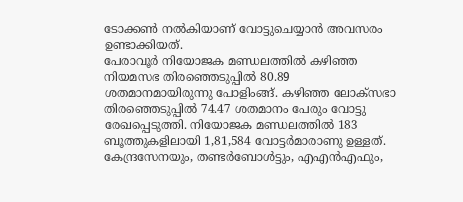ടോക്കൺ നൽകിയാണ് വോട്ടുചെയ്യാൻ അവസരം ഉണ്ടാക്കിയത്.
പേരാവൂർ നിയോജക മണ്ഡലത്തിൽ കഴിഞ്ഞ നിയമസഭ തിരഞ്ഞെടുപ്പിൽ 80.89 ശതമാനമായിരുന്നു പോളിംങ്ങ്. കഴിഞ്ഞ ലോക്‌സഭാ തിരഞ്ഞെടുപ്പിൽ 74.47 ശതമാനം പേരും വോട്ടു രേഖപ്പെടുത്തി. നിയോജക മണ്ഡലത്തിൽ 183 ബൂത്തുകളിലായി 1,81,584 വോട്ടർമാരാണു ഉള്ളത്. കേന്ദ്രസേനയും, തണ്ടർബോൾട്ടും, എഎൻഎഫും,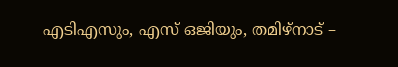എടിഎസും, എസ് ഒജിയും, തമിഴ്‌നാട് –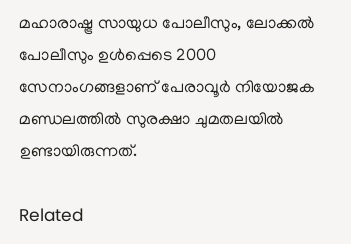മഹാരാഷ്ട്ര സായുധ പോലീസും, ലോക്കൽ പോലീസും ഉൾപ്പെടെ 2000 സേനാംഗങ്ങളാണ് പേരാവൂർ നിയോജക മണ്ഡലത്തിൽ സുരക്ഷാ ചുമതലയിൽ ഉണ്ടായിരുന്നത്.

Related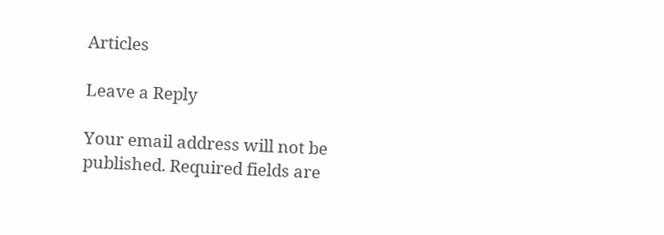Articles

Leave a Reply

Your email address will not be published. Required fields are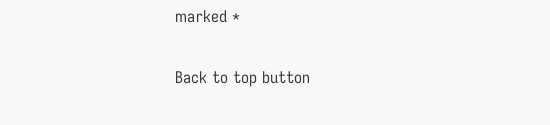marked *

Back to top button